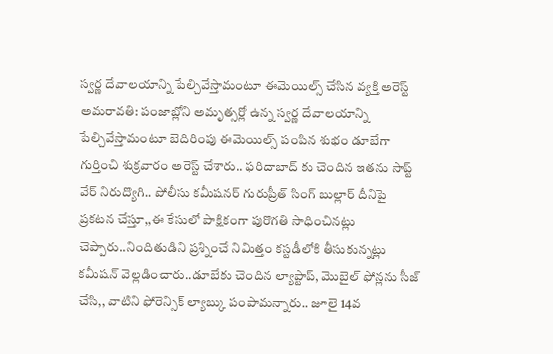స్వర్ణ దేవాలయాన్ని పేల్చివేస్తామంటూ ఈమెయిల్స్ చేసిన వ్యక్తి అరెస్ట్
అమరావతి: పంజాబ్లోని అమృత్సర్లో ఉన్న స్వర్ణ దేవాలయాన్ని పేల్చివేస్తామంటూ బెదిరింపు ఈమెయిల్స్ పంపిన శుభం డూబేగా గుర్తించి శుక్రవారం అరెస్ట్ చేశారు.. ఫరిదాబాద్ కు చెందిన ఇతను సాప్ట్ వేర్ నిరుద్యొగి.. పోలీసు కమీషనర్ గురుప్రీత్ సింగ్ బుల్లార్ దీనిపై ప్రకటన చేస్తూ,,ఈ కేసులో పాక్షికంగా పురొగతి సాధించినట్లు చెప్పారు..నిందితుడిని ప్రశ్నించే నిమిత్తం కస్టడీలోకి తీసుకున్నట్లు కమీషన్ వెల్లడించారు..డూబేకు చెందిన ల్యాప్టాప్, మొబైల్ ఫోన్లను సీజ్ చేసి,, వాటిని ఫోరెన్సిక్ ల్యాబ్కు పంపామన్నారు.. జూలై 14వ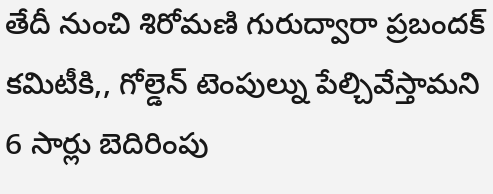తేదీ నుంచి శిరోమణి గురుద్వారా ప్రబందక్ కమిటీకి,, గోల్డెన్ టెంపుల్ను పేల్చివేస్తామని 6 సార్లు బెదిరింపు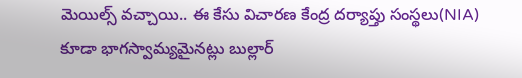మెయిల్స్ వచ్చాయి.. ఈ కేసు విచారణ కేంద్ర దర్యాప్తు సంస్థలు(NIA) కూడా భాగస్వామ్యమైనట్లు బుల్లార్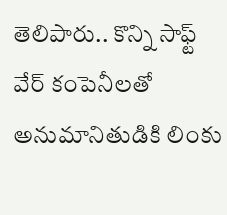తెలిపారు.. కొన్ని సాఫ్ట్ వేర్ కంపెనీలతో అనుమానితుడికి లింకు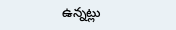ఉన్నట్లు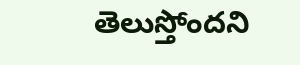తెలుస్తోందని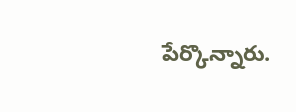పేర్కొన్నారు.